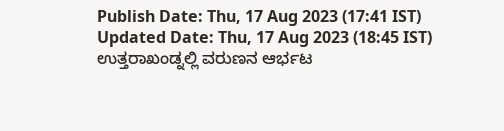Publish Date: Thu, 17 Aug 2023 (17:41 IST)
Updated Date: Thu, 17 Aug 2023 (18:45 IST)
ಉತ್ತರಾಖಂಡ್ನಲ್ಲಿ ವರುಣನ ಆರ್ಭಟ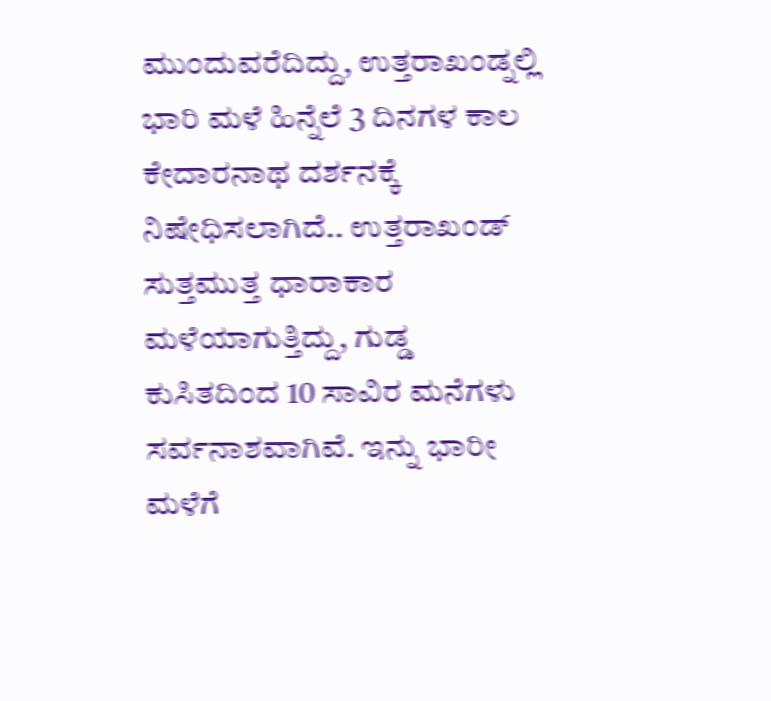ಮುಂದುವರೆದಿದ್ದು, ಉತ್ತರಾಖಂಡ್ನಲ್ಲಿ ಭಾರಿ ಮಳೆ ಹಿನ್ನೆಲೆ 3 ದಿನಗಳ ಕಾಲ ಕೇದಾರನಾಥ ದರ್ಶನಕ್ಕೆ ನಿಷೇಧಿಸಲಾಗಿದೆ.. ಉತ್ತರಾಖಂಡ್ ಸುತ್ತಮುತ್ತ ಧಾರಾಕಾರ ಮಳೆಯಾಗುತ್ತಿದ್ದು, ಗುಡ್ಡ ಕುಸಿತದಿಂದ 10 ಸಾವಿರ ಮನೆಗಳು ಸರ್ವನಾಶವಾಗಿವೆ. ಇನ್ನು ಭಾರೀ ಮಳೆಗೆ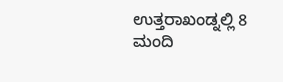ಉತ್ತರಾಖಂಡ್ನಲ್ಲಿ 8 ಮಂದಿ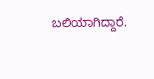ಬಲಿಯಾಗಿದ್ದಾರೆ.